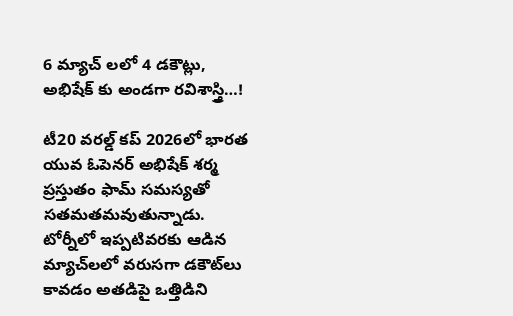6 మ్యాచ్ లలో 4 డకౌట్లు, అభిషేక్ కు అండగా రవిశాస్త్రి…!

టీ20 వరల్డ్ కప్ 2026లో భారత యువ ఓపెనర్ అభిషేక్ శర్మ ప్రస్తుతం ఫామ్ సమస్యతో సతమతమవుతున్నాడు. టోర్నీలో ఇప్పటివరకు ఆడిన మ్యాచ్‌లలో వరుసగా డకౌట్‌లు కావడం అతడిపై ఒత్తిడిని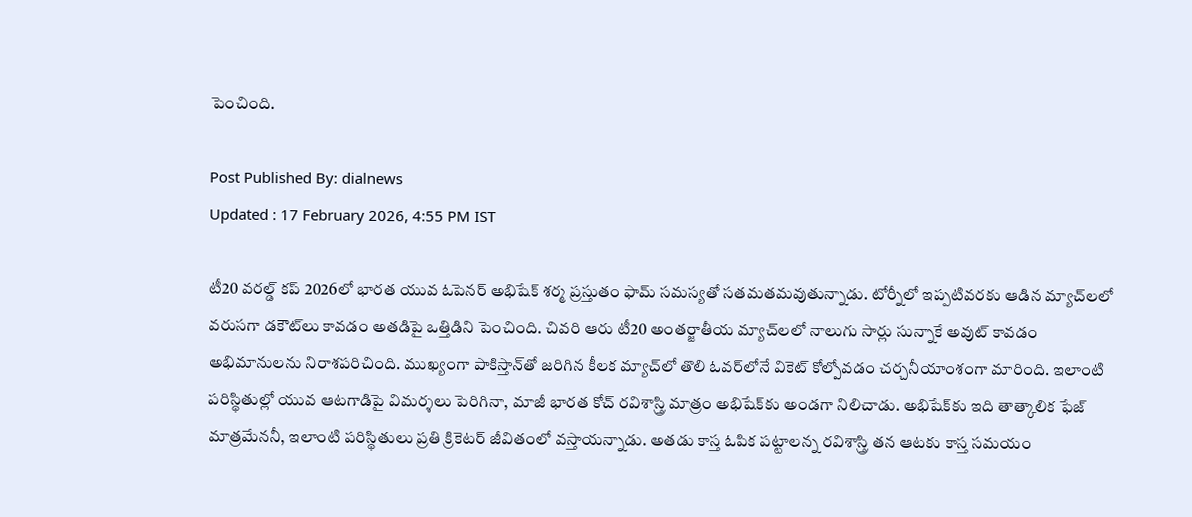పెంచింది.

Post Published By: dialnews
Updated : 17 February 2026, 4:55 PM IST

టీ20 వరల్డ్ కప్ 2026లో భారత యువ ఓపెనర్ అభిషేక్ శర్మ ప్రస్తుతం ఫామ్ సమస్యతో సతమతమవుతున్నాడు. టోర్నీలో ఇప్పటివరకు ఆడిన మ్యాచ్‌లలో వరుసగా డకౌట్‌లు కావడం అతడిపై ఒత్తిడిని పెంచింది. చివరి ఆరు టీ20 అంతర్జాతీయ మ్యాచ్‌లలో నాలుగు సార్లు సున్నాకే అవుట్ కావడం అభిమానులను నిరాశపరిచింది. ముఖ్యంగా పాకిస్తాన్‌తో జరిగిన కీలక మ్యాచ్‌లో తొలి ఓవర్‌లోనే వికెట్ కోల్పోవడం చర్చనీయాంశంగా మారింది. ఇలాంటి పరిస్థితుల్లో యువ ఆటగాడిపై విమర్శలు పెరిగినా, మాజీ భారత కోచ్ రవిశాస్త్రి మాత్రం అభిషేక్‌కు అండగా నిలిచాడు. అభిషేక్‌కు ఇది తాత్కాలిక ఫేజ్ మాత్రమేననీ, ఇలాంటి పరిస్థితులు ప్రతి క్రికెటర్ జీవితంలో వస్తాయన్నాడు. అతడు కాస్త ఓపిక పట్టాలన్న రవిశాస్త్రి తన ఆటకు కాస్త సమయం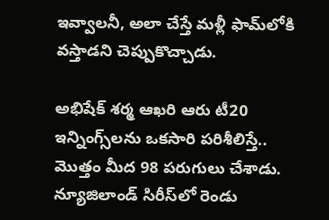ఇవ్వాలనీ, అలా చేస్తే మళ్లీ ఫామ్‌లోకి వస్తాడని చెప్పుకొచ్చాడు.

అభిషేక్ శర్మ ఆఖరి ఆరు టీ20 ఇన్నింగ్స్‌లను ఒకసారి పరిశీలిస్తే.. మొత్తం మీద 98 పరుగులు చేశాడు. న్యూజిలాండ్ సిరీస్‌లో రెండు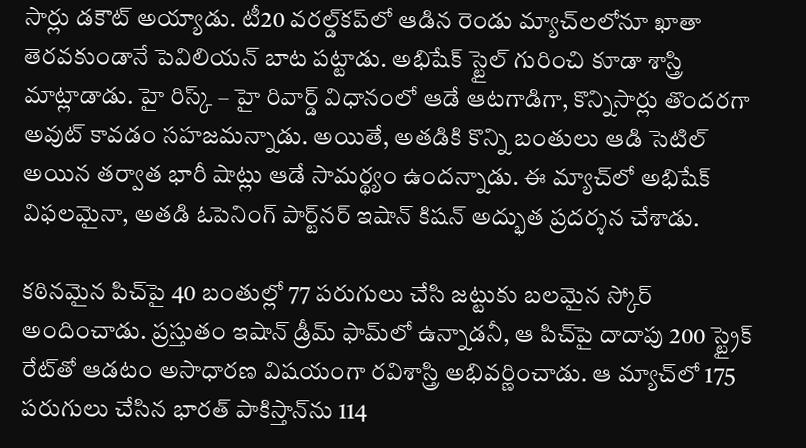సార్లు డకౌట్ అయ్యాడు. టీ20 వరల్డ్‌కప్‌లో ఆడిన రెండు మ్యాచ్‌లలోనూ ఖాతా తెరవకుండానే పెవిలియన్ బాట పట్టాడు. అభిషేక్ స్టైల్ గురించి కూడా శాస్త్రి మాట్లాడాడు. హై రిస్క్ – హై రివార్డ్ విధానంలో ఆడే ఆటగాడిగా, కొన్నిసార్లు తొందరగా అవుట్ కావడం సహజమన్నాడు. అయితే, అతడికి కొన్ని బంతులు ఆడి సెటిల్ అయిన తర్వాత భారీ షాట్లు ఆడే సామర్థ్యం ఉందన్నాడు. ఈ మ్యాచ్‌లో అభిషేక్ విఫలమైనా, అతడి ఓపెనింగ్ పార్ట్‌నర్ ఇషాన్ కిషన్ అద్భుత ప్రదర్శన చేశాడు.

కఠినమైన పిచ్‌పై 40 బంతుల్లో 77 పరుగులు చేసి జట్టుకు బలమైన స్కోర్ అందించాడు. ప్రస్తుతం ఇషాన్ డ్రీమ్ ఫామ్‌లో ఉన్నాడనీ, ఆ పిచ్‌పై దాదాపు 200 స్ట్రైక్ రేట్‌తో ఆడటం అసాధారణ విషయంగా రవిశాస్త్రి అభివర్ణించాడు. ఆ మ్యాచ్‌లో 175 పరుగులు చేసిన భారత్ పాకిస్తాన్‌ను 114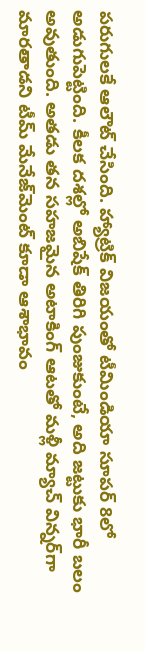పరుగులకే ఆలౌట్ చేసింది. హ్యాట్రిక్ విజయంతో టీమిండియా సూపర్ 8లో అడుగుపెట్టింది. కీలక దశల్లో అబిషేక్ తిరిగి పుంజుకుంటే, అది జట్టుకు భారీ బలం అవుతుంది. అతడు తన సహజమైన అటాకింగ్ ఆటతో మళ్లీ మ్యాచ్ విన్నర్‌గా మారతాడని టీమ్ మేనేజ్‌మెంట్ కూడా ఆశాభావం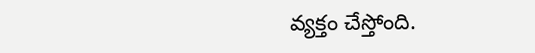వ్యక్తం చేస్తోంది.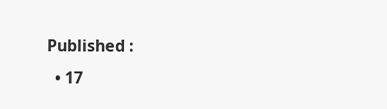Published :
  • 17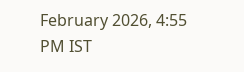February 2026, 4:55 PM IST